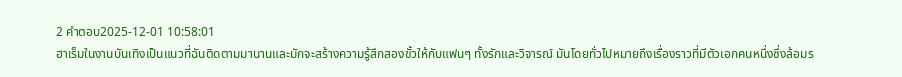2 คำตอบ2025-12-01 10:58:01
ฮาเร็มในงานบันเทิงเป็นแนวที่ฉันติดตามมานานและมักจะสร้างความรู้สึกสองขั้วให้กับแฟนๆ ทั้งรักและวิจารณ์ มันโดยทั่วไปหมายถึงเรื่องราวที่มีตัวเอกคนหนึ่งซึ่งล้อมร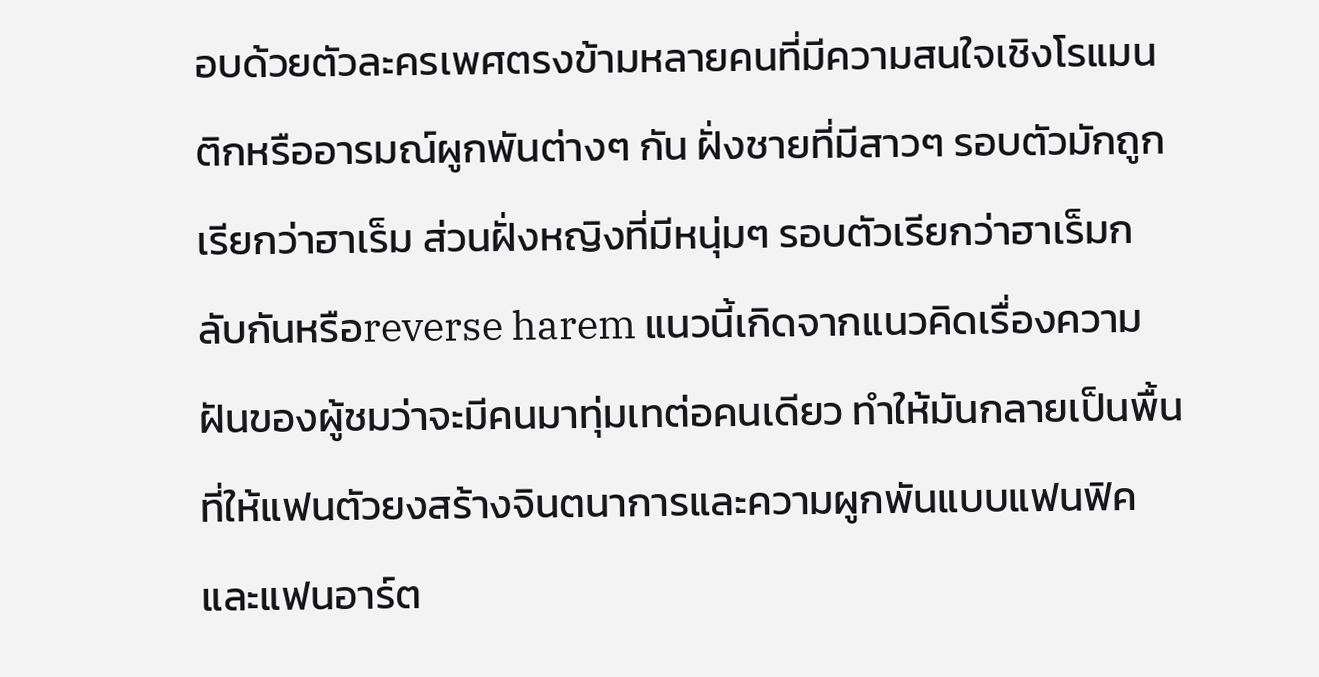อบด้วยตัวละครเพศตรงข้ามหลายคนที่มีความสนใจเชิงโรแมนติกหรืออารมณ์ผูกพันต่างๆ กัน ฝั่งชายที่มีสาวๆ รอบตัวมักถูกเรียกว่าฮาเร็ม ส่วนฝั่งหญิงที่มีหนุ่มๆ รอบตัวเรียกว่าฮาเร็มกลับกันหรือreverse harem แนวนี้เกิดจากแนวคิดเรื่องความฝันของผู้ชมว่าจะมีคนมาทุ่มเทต่อคนเดียว ทำให้มันกลายเป็นพื้นที่ให้แฟนตัวยงสร้างจินตนาการและความผูกพันแบบแฟนฟิคและแฟนอาร์ต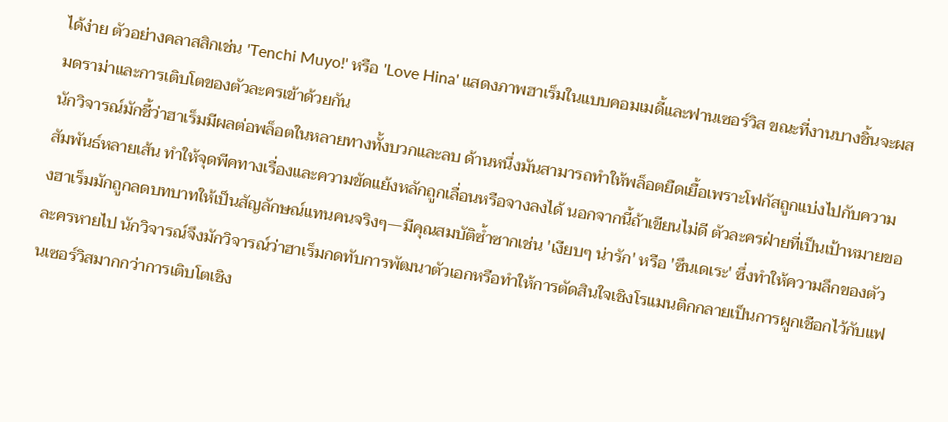ได้ง่าย ตัวอย่างคลาสสิกเช่น 'Tenchi Muyo!' หรือ 'Love Hina' แสดงภาพฮาเร็มในแบบคอมเมดี้และฟานเซอร์วิส ขณะที่งานบางชิ้นจะผสมดราม่าและการเติบโตของตัวละครเข้าด้วยกัน
นักวิจารณ์มักชี้ว่าฮาเร็มมีผลต่อพล็อตในหลายทางทั้งบวกและลบ ด้านหนึ่งมันสามารถทำให้พล็อตยืดเยื้อเพราะโฟกัสถูกแบ่งไปกับความสัมพันธ์หลายเส้น ทำให้จุดพีคทางเรื่องและความขัดแย้งหลักถูกเลื่อนหรือจางลงได้ นอกจากนี้ถ้าเขียนไม่ดี ตัวละครฝ่ายที่เป็นเป้าหมายของฮาเร็มมักถูกลดบทบาทให้เป็นสัญลักษณ์แทนคนจริงๆ—มีคุณสมบัติซ้ำซากเช่น 'เงียบๆ น่ารัก' หรือ 'ซึนเดเระ' ซึ่งทำให้ความลึกของตัวละครหายไป นักวิจารณ์จึงมักวิจารณ์ว่าฮาเร็มกดทับการพัฒนาตัวเอกหรือทำให้การตัดสินใจเชิงโรแมนติกกลายเป็นการผูกเชือกไว้กับแฟนเซอร์วิสมากกว่าการเติบโตเชิง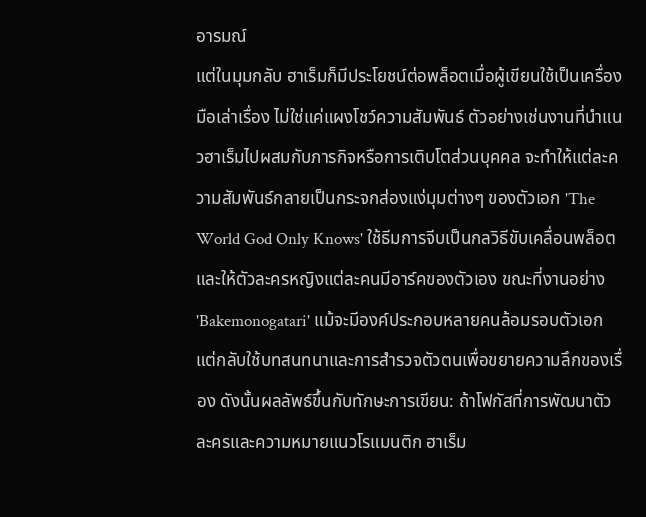อารมณ์
แต่ในมุมกลับ ฮาเร็มก็มีประโยชน์ต่อพล็อตเมื่อผู้เขียนใช้เป็นเครื่องมือเล่าเรื่อง ไม่ใช่แค่แผงโชว์ความสัมพันธ์ ตัวอย่างเช่นงานที่นำแนวฮาเร็มไปผสมกับภารกิจหรือการเติบโตส่วนบุคคล จะทำให้แต่ละความสัมพันธ์กลายเป็นกระจกส่องแง่มุมต่างๆ ของตัวเอก 'The World God Only Knows' ใช้ธีมการจีบเป็นกลวิธีขับเคลื่อนพล็อตและให้ตัวละครหญิงแต่ละคนมีอาร์คของตัวเอง ขณะที่งานอย่าง 'Bakemonogatari' แม้จะมีองค์ประกอบหลายคนล้อมรอบตัวเอก แต่กลับใช้บทสนทนาและการสำรวจตัวตนเพื่อขยายความลึกของเรื่อง ดังนั้นผลลัพธ์ขึ้นกับทักษะการเขียน: ถ้าโฟกัสที่การพัฒนาตัวละครและความหมายแนวโรแมนติก ฮาเร็ม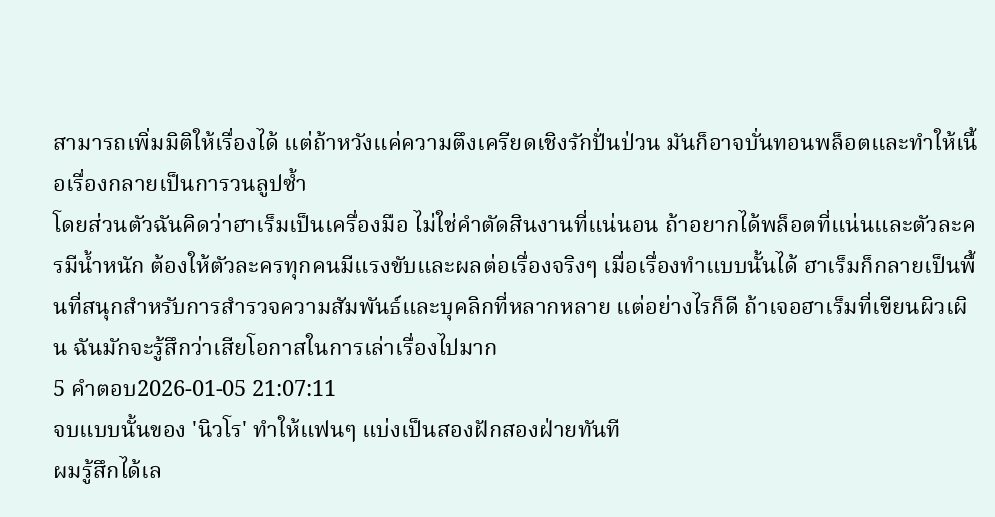สามารถเพิ่มมิติให้เรื่องได้ แต่ถ้าหวังแค่ความตึงเครียดเชิงรักปั่นป่วน มันก็อาจบั่นทอนพล็อตและทำให้เนื้อเรื่องกลายเป็นการวนลูปซ้ำ
โดยส่วนตัวฉันคิดว่าฮาเร็มเป็นเครื่องมือ ไม่ใช่คำตัดสินงานที่แน่นอน ถ้าอยากได้พล็อตที่แน่นและตัวละครมีน้ำหนัก ต้องให้ตัวละครทุกคนมีแรงขับและผลต่อเรื่องจริงๆ เมื่อเรื่องทำแบบนั้นได้ ฮาเร็มก็กลายเป็นพื้นที่สนุกสำหรับการสำรวจความสัมพันธ์และบุคลิกที่หลากหลาย แต่อย่างไรก็ดี ถ้าเจอฮาเร็มที่เขียนผิวเผิน ฉันมักจะรู้สึกว่าเสียโอกาสในการเล่าเรื่องไปมาก
5 คำตอบ2026-01-05 21:07:11
จบแบบนั้นของ 'นิวโร' ทำให้แฟนๆ แบ่งเป็นสองฝักสองฝ่ายทันที
ผมรู้สึกได้เล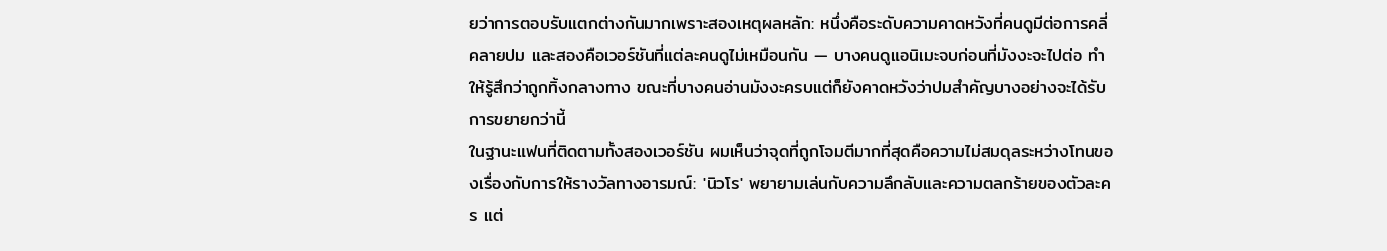ยว่าการตอบรับแตกต่างกันมากเพราะสองเหตุผลหลัก: หนึ่งคือระดับความคาดหวังที่คนดูมีต่อการคลี่คลายปม และสองคือเวอร์ชันที่แต่ละคนดูไม่เหมือนกัน — บางคนดูแอนิเมะจบก่อนที่มังงะจะไปต่อ ทำให้รู้สึกว่าถูกทิ้งกลางทาง ขณะที่บางคนอ่านมังงะครบแต่ก็ยังคาดหวังว่าปมสำคัญบางอย่างจะได้รับการขยายกว่านี้
ในฐานะแฟนที่ติดตามทั้งสองเวอร์ชัน ผมเห็นว่าจุดที่ถูกโจมตีมากที่สุดคือความไม่สมดุลระหว่างโทนของเรื่องกับการให้รางวัลทางอารมณ์: 'นิวโร' พยายามเล่นกับความลึกลับและความตลกร้ายของตัวละคร แต่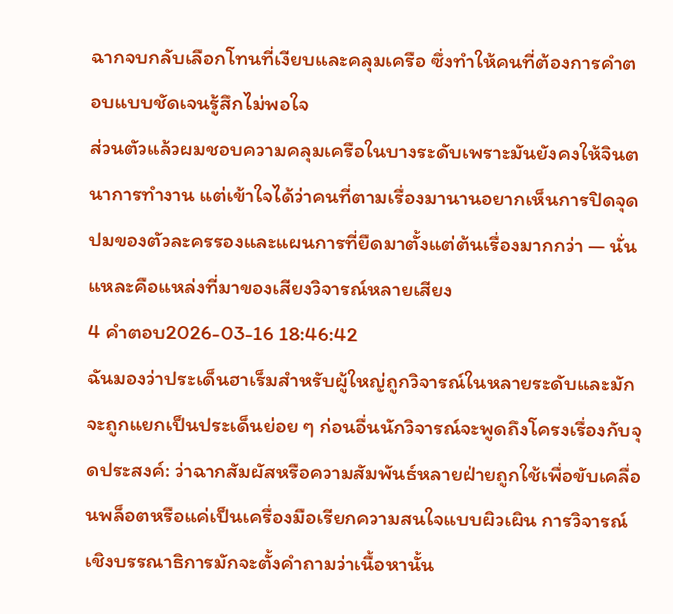ฉากจบกลับเลือกโทนที่เงียบและคลุมเครือ ซึ่งทำให้คนที่ต้องการคำตอบแบบชัดเจนรู้สึกไม่พอใจ
ส่วนตัวแล้วผมชอบความคลุมเครือในบางระดับเพราะมันยังคงให้จินตนาการทำงาน แต่เข้าใจได้ว่าคนที่ตามเรื่องมานานอยากเห็นการปิดจุดปมของตัวละครรองและแผนการที่ยืดมาตั้งแต่ต้นเรื่องมากกว่า — นั่นแหละคือแหล่งที่มาของเสียงวิจารณ์หลายเสียง
4 คำตอบ2026-03-16 18:46:42
ฉันมองว่าประเด็นฮาเร็มสำหรับผู้ใหญ่ถูกวิจารณ์ในหลายระดับและมักจะถูกแยกเป็นประเด็นย่อย ๆ ก่อนอื่นนักวิจารณ์จะพูดถึงโครงเรื่องกับจุดประสงค์: ว่าฉากสัมผัสหรือความสัมพันธ์หลายฝ่ายถูกใช้เพื่อขับเคลื่อนพล็อตหรือแค่เป็นเครื่องมือเรียกความสนใจแบบผิวเผิน การวิจารณ์เชิงบรรณาธิการมักจะตั้งคำถามว่าเนื้อหานั้น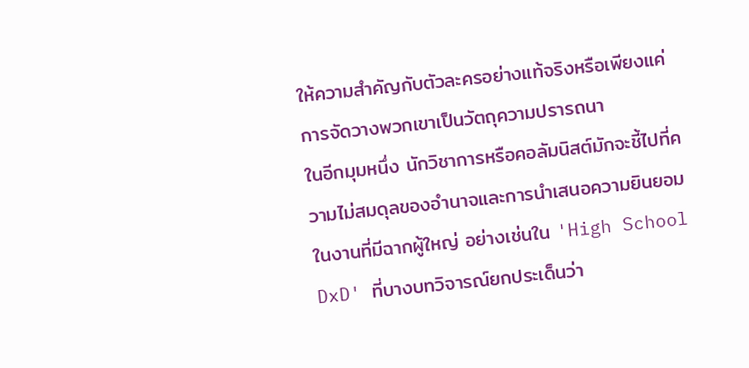ให้ความสำคัญกับตัวละครอย่างแท้จริงหรือเพียงแค่การจัดวางพวกเขาเป็นวัตถุความปรารถนา
ในอีกมุมหนึ่ง นักวิชาการหรือคอลัมนิสต์มักจะชี้ไปที่ความไม่สมดุลของอำนาจและการนำเสนอความยินยอมในงานที่มีฉากผู้ใหญ่ อย่างเช่นใน 'High School DxD' ที่บางบทวิจารณ์ยกประเด็นว่า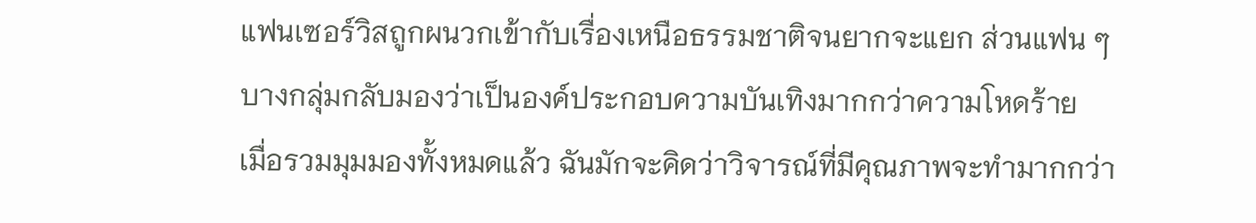แฟนเซอร์วิสถูกผนวกเข้ากับเรื่องเหนือธรรมชาติจนยากจะแยก ส่วนแฟน ๆ บางกลุ่มกลับมองว่าเป็นองค์ประกอบความบันเทิงมากกว่าความโหดร้าย
เมื่อรวมมุมมองทั้งหมดแล้ว ฉันมักจะคิดว่าวิจารณ์ที่มีคุณภาพจะทำมากกว่า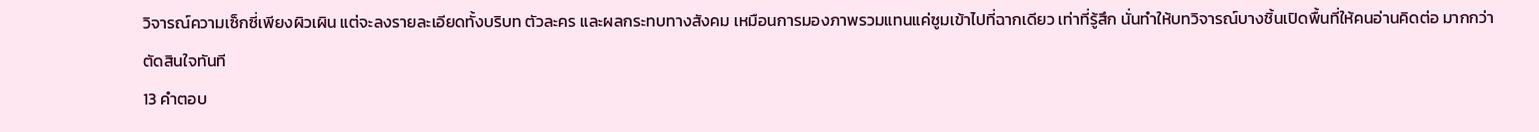วิจารณ์ความเซ็กซี่เพียงผิวเผิน แต่จะลงรายละเอียดทั้งบริบท ตัวละคร และผลกระทบทางสังคม เหมือนการมองภาพรวมแทนแค่ซูมเข้าไปที่ฉากเดียว เท่าที่รู้สึก นั่นทำให้บทวิจารณ์บางชิ้นเปิดพื้นที่ให้คนอ่านคิดต่อ มากกว่าตัดสินใจทันที
13 คำตอบ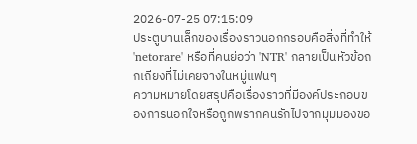2026-07-25 07:15:09
ประตูบานเล็กของเรื่องราวนอกกรอบคือสิ่งที่ทำให้ 'netorare' หรือที่คนย่อว่า 'NTR' กลายเป็นหัวข้อถกเถียงที่ไม่เคยจางในหมู่แฟนๆ
ความหมายโดยสรุปคือเรื่องราวที่มีองค์ประกอบของการนอกใจหรือถูกพรากคนรักไปจากมุมมองขอ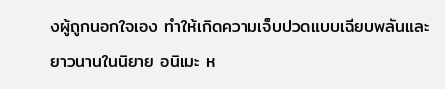งผู้ถูกนอกใจเอง ทำให้เกิดความเจ็บปวดแบบเฉียบพลันและยาวนานในนิยาย อนิเมะ ห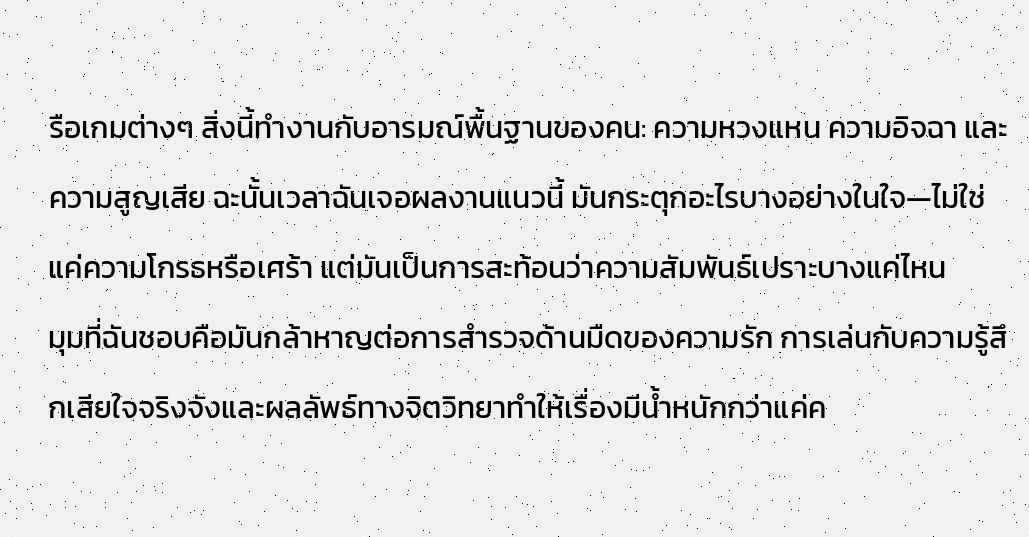รือเกมต่างๆ สิ่งนี้ทำงานกับอารมณ์พื้นฐานของคน: ความหวงแหน ความอิจฉา และความสูญเสีย ฉะนั้นเวลาฉันเจอผลงานแนวนี้ มันกระตุกอะไรบางอย่างในใจ—ไม่ใช่แค่ความโกรธหรือเศร้า แต่มันเป็นการสะท้อนว่าความสัมพันธ์เปราะบางแค่ไหน
มุมที่ฉันชอบคือมันกล้าหาญต่อการสำรวจด้านมืดของความรัก การเล่นกับความรู้สึกเสียใจจริงจังและผลลัพธ์ทางจิตวิทยาทำให้เรื่องมีน้ำหนักกว่าแค่ค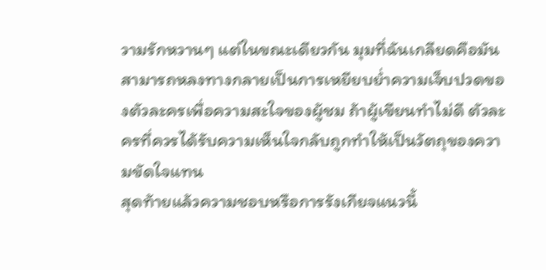วามรักหวานๆ แต่ในขณะเดียวกัน มุมที่ฉันเกลียดคือมันสามารถหลงทางกลายเป็นการเหยียบย่ำความเจ็บปวดของตัวละครเพื่อความสะใจของผู้ชม ถ้าผู้เขียนทำไม่ดี ตัวละครที่ควรได้รับความเห็นใจกลับถูกทำให้เป็นวัตถุของความขัดใจแทน
สุดท้ายแล้วความชอบหรือการรังเกียจแนวนี้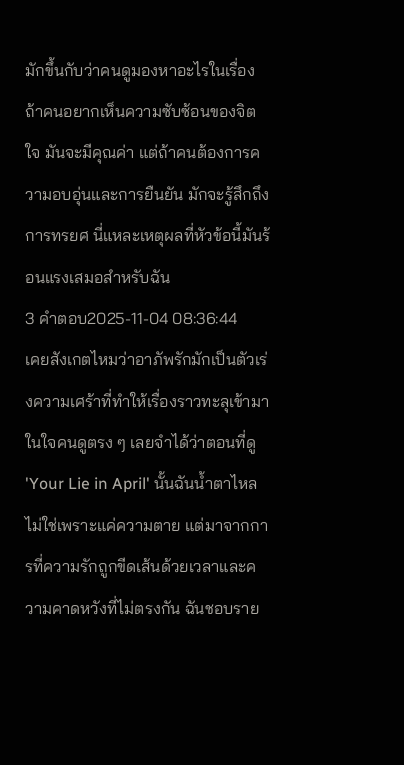มักขึ้นกับว่าคนดูมองหาอะไรในเรื่อง ถ้าคนอยากเห็นความซับซ้อนของจิตใจ มันจะมีคุณค่า แต่ถ้าคนต้องการความอบอุ่นและการยืนยัน มักจะรู้สึกถึงการทรยศ นี่แหละเหตุผลที่หัวข้อนี้มันร้อนแรงเสมอสำหรับฉัน
3 คำตอบ2025-11-04 08:36:44
เคยสังเกตไหมว่าอาภัพรักมักเป็นตัวเร่งความเศร้าที่ทำให้เรื่องราวทะลุเข้ามาในใจคนดูตรง ๆ เลยจำได้ว่าตอนที่ดู 'Your Lie in April' นั้นฉันน้ำตาไหลไม่ใช่เพราะแค่ความตาย แต่มาจากการที่ความรักถูกขีดเส้นด้วยเวลาและความคาดหวังที่ไม่ตรงกัน ฉันชอบราย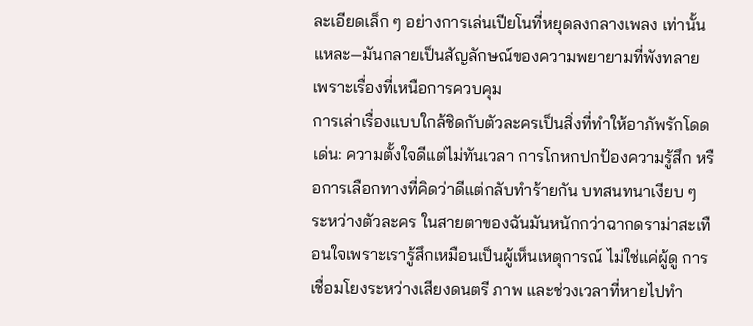ละเอียดเล็ก ๆ อย่างการเล่นเปียโนที่หยุดลงกลางเพลง เท่านั้นแหละ—มันกลายเป็นสัญลักษณ์ของความพยายามที่พังทลายเพราะเรื่องที่เหนือการควบคุม
การเล่าเรื่องแบบใกล้ชิดกับตัวละครเป็นสิ่งที่ทำให้อาภัพรักโดดเด่น: ความตั้งใจดีแต่ไม่ทันเวลา การโกหกปกป้องความรู้สึก หรือการเลือกทางที่คิดว่าดีแต่กลับทำร้ายกัน บทสนทนาเงียบ ๆ ระหว่างตัวละคร ในสายตาของฉันมันหนักกว่าฉากดราม่าสะเทือนใจเพราะเรารู้สึกเหมือนเป็นผู้เห็นเหตุการณ์ ไม่ใช่แค่ผู้ดู การเชื่อมโยงระหว่างเสียงดนตรี ภาพ และช่วงเวลาที่หายไปทำ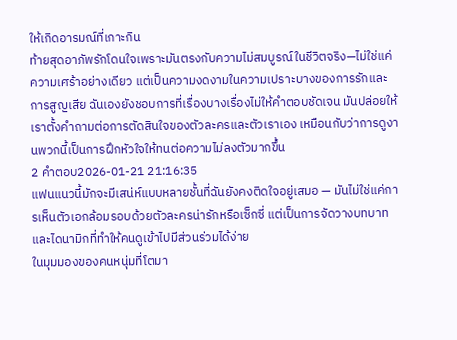ให้เกิดอารมณ์ที่เกาะกิน
ท้ายสุดอาภัพรักโดนใจเพราะมันตรงกับความไม่สมบูรณ์ในชีวิตจริง—ไม่ใช่แค่ความเศร้าอย่างเดียว แต่เป็นความงดงามในความเปราะบางของการรักและการสูญเสีย ฉันเองยังชอบการที่เรื่องบางเรื่องไม่ให้คำตอบชัดเจน มันปล่อยให้เราตั้งคำถามต่อการตัดสินใจของตัวละครและตัวเราเอง เหมือนกับว่าการดูงานพวกนี้เป็นการฝึกหัวใจให้ทนต่อความไม่ลงตัวมากขึ้น
2 คำตอบ2026-01-21 21:16:35
แฟนแนวนี้มักจะมีเสน่ห์แบบหลายชั้นที่ฉันยังคงติดใจอยู่เสมอ — มันไม่ใช่แค่การเห็นตัวเอกล้อมรอบด้วยตัวละครน่ารักหรือเซ็กซี่ แต่เป็นการจัดวางบทบาทและไดนามิกที่ทำให้คนดูเข้าไปมีส่วนร่วมได้ง่าย
ในมุมมองของคนหนุ่มที่โตมา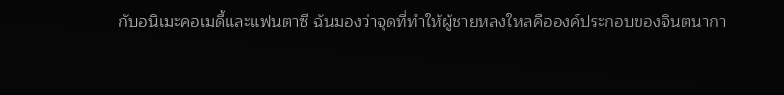กับอนิเมะคอเมดี้และแฟนตาซี ฉันมองว่าจุดที่ทำให้ผู้ชายหลงใหลคือองค์ประกอบของจินตนากา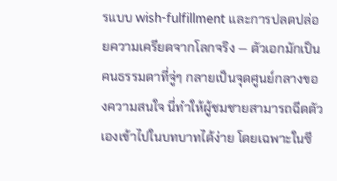รแบบ wish-fulfillment และการปลดปล่อยความเครียดจากโลกจริง — ตัวเอกมักเป็นคนธรรมดาที่จู่ๆ กลายเป็นจุดศูนย์กลางของความสนใจ นี่ทำให้ผู้ชมชายสามารถฉีดตัวเองเข้าไปในบทบาทได้ง่าย โดยเฉพาะในซี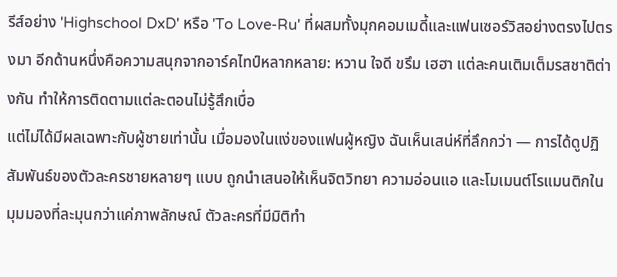รีส์อย่าง 'Highschool DxD' หรือ 'To Love-Ru' ที่ผสมทั้งมุกคอมเมดี้และแฟนเซอร์วิสอย่างตรงไปตรงมา อีกด้านหนึ่งคือความสนุกจากอาร์คไทป์หลากหลาย: หวาน ใจดี ขรึม เฮฮา แต่ละคนเติมเต็มรสชาติต่างกัน ทำให้การติดตามแต่ละตอนไม่รู้สึกเบื่อ
แต่ไม่ได้มีผลเฉพาะกับผู้ชายเท่านั้น เมื่อมองในแง่ของแฟนผู้หญิง ฉันเห็นเสน่ห์ที่ลึกกว่า — การได้ดูปฏิสัมพันธ์ของตัวละครชายหลายๆ แบบ ถูกนำเสนอให้เห็นจิตวิทยา ความอ่อนแอ และโมเมนต์โรแมนติกในมุมมองที่ละมุนกว่าแค่ภาพลักษณ์ ตัวละครที่มีมิติทำ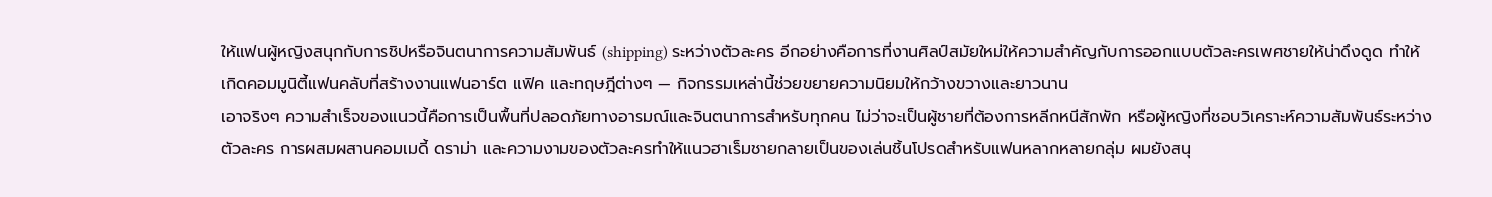ให้แฟนผู้หญิงสนุกกับการชิปหรือจินตนาการความสัมพันธ์ (shipping) ระหว่างตัวละคร อีกอย่างคือการที่งานศิลป์สมัยใหม่ให้ความสำคัญกับการออกแบบตัวละครเพศชายให้น่าดึงดูด ทำให้เกิดคอมมูนิตี้แฟนคลับที่สร้างงานแฟนอาร์ต แฟิค และทฤษฎีต่างๆ — กิจกรรมเหล่านี้ช่วยขยายความนิยมให้กว้างขวางและยาวนาน
เอาจริงๆ ความสำเร็จของแนวนี้คือการเป็นพื้นที่ปลอดภัยทางอารมณ์และจินตนาการสำหรับทุกคน ไม่ว่าจะเป็นผู้ชายที่ต้องการหลีกหนีสักพัก หรือผู้หญิงที่ชอบวิเคราะห์ความสัมพันธ์ระหว่างตัวละคร การผสมผสานคอมเมดี้ ดราม่า และความงามของตัวละครทำให้แนวฮาเร็มชายกลายเป็นของเล่นชิ้นโปรดสำหรับแฟนหลากหลายกลุ่ม ผมยังสนุ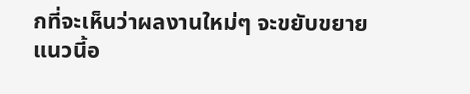กที่จะเห็นว่าผลงานใหม่ๆ จะขยับขยายแนวนี้อ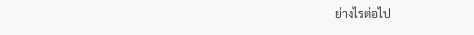ย่างไรต่อไป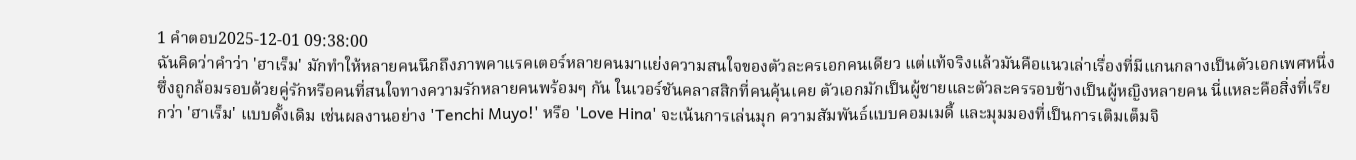1 คำตอบ2025-12-01 09:38:00
ฉันคิดว่าคำว่า 'ฮาเร็ม' มักทำให้หลายคนนึกถึงภาพคาแรคเตอร์หลายคนมาแย่งความสนใจของตัวละครเอกคนเดียว แต่แท้จริงแล้วมันคือแนวเล่าเรื่องที่มีแกนกลางเป็นตัวเอกเพศหนึ่งซึ่งถูกล้อมรอบด้วยคู่รักหรือคนที่สนใจทางความรักหลายคนพร้อมๆ กัน ในเวอร์ชันคลาสสิกที่คนคุ้นเคย ตัวเอกมักเป็นผู้ชายและตัวละครรอบข้างเป็นผู้หญิงหลายคน นี่แหละคือสิ่งที่เรียกว่า 'ฮาเร็ม' แบบดั้งเดิม เช่นผลงานอย่าง 'Tenchi Muyo!' หรือ 'Love Hina' จะเน้นการเล่นมุก ความสัมพันธ์แบบคอมเมดี้ และมุมมองที่เป็นการเติมเต็มจิ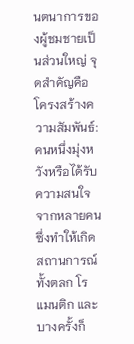นตนาการของผู้ชมชายเป็นส่วนใหญ่ จุดสำคัญคือโครงสร้างความสัมพันธ์: คนหนึ่งมุ่งหวังหรือได้รับความสนใจจากหลายคน ซึ่งทำให้เกิดสถานการณ์ทั้งตลก โรแมนติก และบางครั้งก็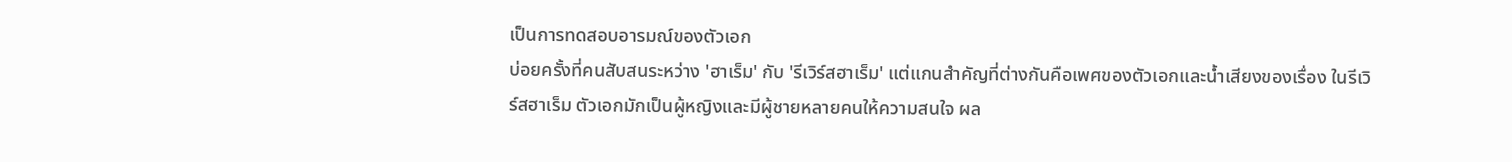เป็นการทดสอบอารมณ์ของตัวเอก
บ่อยครั้งที่คนสับสนระหว่าง 'ฮาเร็ม' กับ 'รีเวิร์สฮาเร็ม' แต่แกนสำคัญที่ต่างกันคือเพศของตัวเอกและน้ำเสียงของเรื่อง ในรีเวิร์สฮาเร็ม ตัวเอกมักเป็นผู้หญิงและมีผู้ชายหลายคนให้ความสนใจ ผล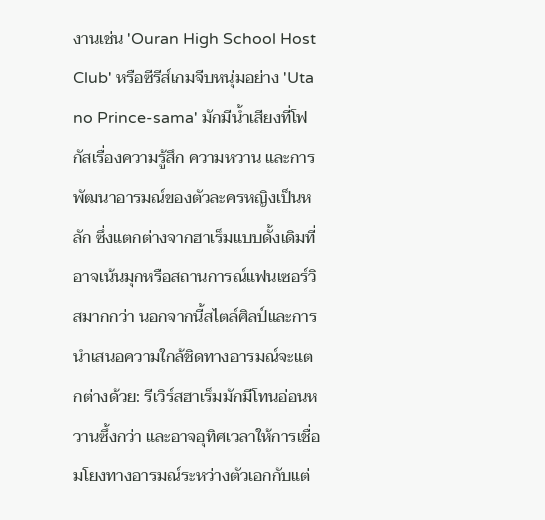งานเช่น 'Ouran High School Host Club' หรือซีรีส์เกมจีบหนุ่มอย่าง 'Uta no Prince-sama' มักมีน้ำเสียงที่โฟกัสเรื่องความรู้สึก ความหวาน และการพัฒนาอารมณ์ของตัวละครหญิงเป็นหลัก ซึ่งแตกต่างจากฮาเร็มแบบดั้งเดิมที่อาจเน้นมุกหรือสถานการณ์แฟนเซอร์วิสมากกว่า นอกจากนี้สไตล์ศิลป์และการนำเสนอความใกล้ชิดทางอารมณ์จะแตกต่างด้วย: รีเวิร์สฮาเร็มมักมีโทนอ่อนหวานซึ้งกว่า และอาจอุทิศเวลาให้การเชื่อมโยงทางอารมณ์ระหว่างตัวเอกกับแต่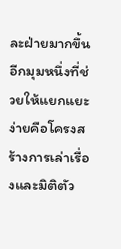ละฝ่ายมากขึ้น
อีกมุมหนึ่งที่ช่วยให้แยกแยะง่ายคือโครงสร้างการเล่าเรื่องและมิติตัว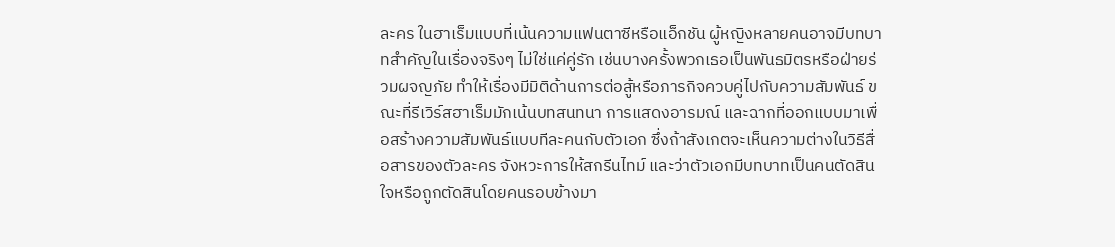ละคร ในฮาเร็มแบบที่เน้นความแฟนตาซีหรือแอ็กชัน ผู้หญิงหลายคนอาจมีบทบาทสำคัญในเรื่องจริงๆ ไม่ใช่แค่คู่รัก เช่นบางครั้งพวกเธอเป็นพันธมิตรหรือฝ่ายร่วมผจญภัย ทำให้เรื่องมีมิติด้านการต่อสู้หรือภารกิจควบคู่ไปกับความสัมพันธ์ ขณะที่รีเวิร์สฮาเร็มมักเน้นบทสนทนา การแสดงอารมณ์ และฉากที่ออกแบบมาเพื่อสร้างความสัมพันธ์แบบทีละคนกับตัวเอก ซึ่งถ้าสังเกตจะเห็นความต่างในวิธีสื่อสารของตัวละคร จังหวะการให้สกรีนไทม์ และว่าตัวเอกมีบทบาทเป็นคนตัดสินใจหรือถูกตัดสินโดยคนรอบข้างมา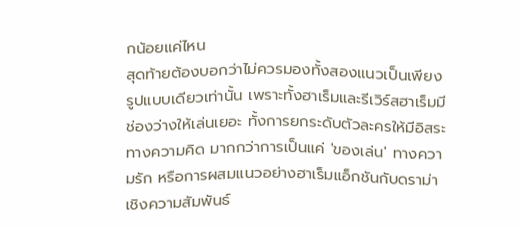กน้อยแค่ไหน
สุดท้ายต้องบอกว่าไม่ควรมองทั้งสองแนวเป็นเพียงรูปแบบเดียวเท่านั้น เพราะทั้งฮาเร็มและรีเวิร์สฮาเร็มมีช่องว่างให้เล่นเยอะ ทั้งการยกระดับตัวละครให้มีอิสระทางความคิด มากกว่าการเป็นแค่ 'ของเล่น' ทางความรัก หรือการผสมแนวอย่างฮาเร็มแอ็กชันกับดราม่าเชิงความสัมพันธ์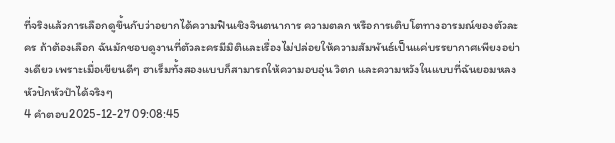ที่จริงแล้วการเลือกดูขึ้นกับว่าอยากได้ความฟินเชิงจินตนาการ ความตลก หรือการเติบโตทางอารมณ์ของตัวละคร ถ้าต้องเลือก ฉันมักชอบดูงานที่ตัวละครมีมิติและเรื่องไม่ปล่อยให้ความสัมพันธ์เป็นแค่บรรยากาศเพียงอย่างเดียว เพราะเมื่อเขียนดีๆ ฮาเร็มทั้งสองแบบก็สามารถให้ความอบอุ่น วิตก และความหวังในแบบที่ฉันยอมหลงหัวปักหัวปำได้จริงๆ
4 คำตอบ2025-12-27 09:08:45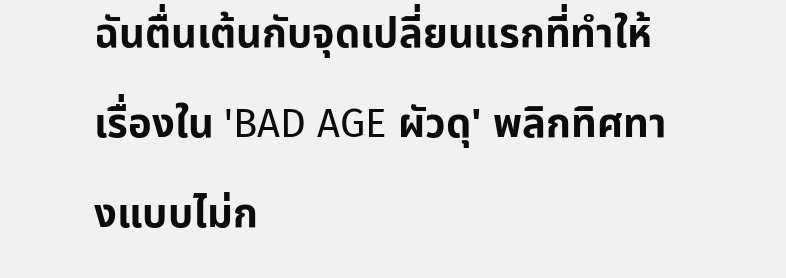ฉันตื่นเต้นกับจุดเปลี่ยนแรกที่ทำให้เรื่องใน 'BAD AGE ผัวดุ' พลิกทิศทางแบบไม่ก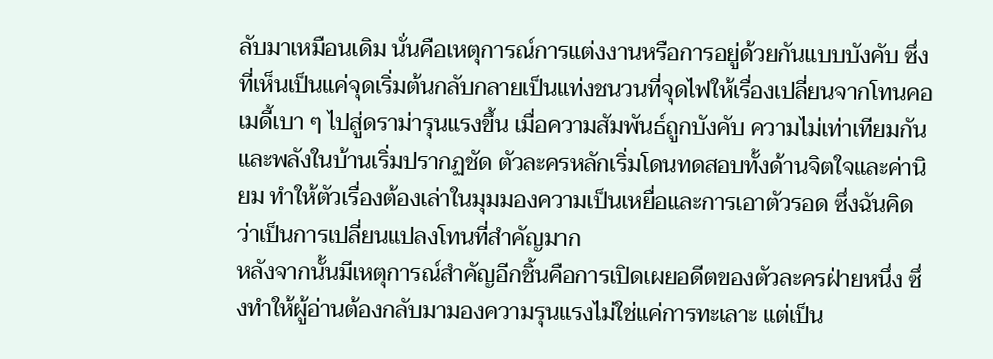ลับมาเหมือนเดิม นั่นคือเหตุการณ์การแต่งงานหรือการอยู่ด้วยกันแบบบังคับ ซึ่งที่เห็นเป็นแค่จุดเริ่มต้นกลับกลายเป็นแท่งชนวนที่จุดไฟให้เรื่องเปลี่ยนจากโทนคอเมดี้เบา ๆ ไปสู่ดราม่ารุนแรงขึ้น เมื่อความสัมพันธ์ถูกบังคับ ความไม่เท่าเทียมกันและพลังในบ้านเริ่มปรากฏชัด ตัวละครหลักเริ่มโดนทดสอบทั้งด้านจิตใจและค่านิยม ทำให้ตัวเรื่องต้องเล่าในมุมมองความเป็นเหยื่อและการเอาตัวรอด ซึ่งฉันคิดว่าเป็นการเปลี่ยนแปลงโทนที่สำคัญมาก
หลังจากนั้นมีเหตุการณ์สำคัญอีกชิ้นคือการเปิดเผยอดีตของตัวละครฝ่ายหนึ่ง ซึ่งทำให้ผู้อ่านต้องกลับมามองความรุนแรงไม่ใช่แค่การทะเลาะ แต่เป็น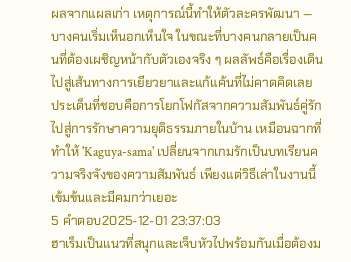ผลจากแผลเก่า เหตุการณ์นี้ทำให้ตัวละครพัฒนา — บางคนเริ่มเห็นอกเห็นใจ ในขณะที่บางคนกลายเป็นคนที่ต้องเผชิญหน้ากับตัวเองจริง ๆ ผลลัพธ์คือเรื่องเดินไปสู่เส้นทางการเยียวยาและแก้แค้นที่ไม่คาดคิดเลย ประเด็นที่ชอบคือการโยกโฟกัสจากความสัมพันธ์คู่รักไปสู่การรักษาความยุติธรรมภายในบ้าน เหมือนฉากที่ทำให้ 'Kaguya-sama' เปลี่ยนจากเกมรักเป็นบทเรียนความจริงจังของความสัมพันธ์ เพียงแต่วิธีเล่าในงานนี้เข้มข้นและมีคมกว่าเยอะ
5 คำตอบ2025-12-01 23:37:03
ฮาเร็มเป็นแนวที่สนุกและเจ็บหัวไปพร้อมกันเมื่อต้องม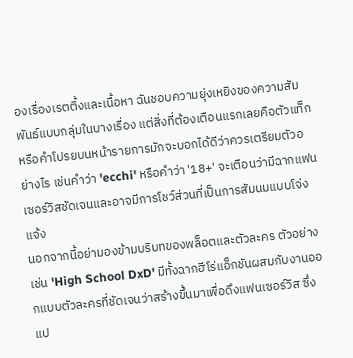องเรื่องเรตติ้งและเนื้อหา ฉันชอบความยุ่งเหยิงของความสัมพันธ์แบบกลุ่มในบางเรื่อง แต่สิ่งที่ต้องเตือนแรกเลยคือตัวแท็กหรือคำโปรยบนหน้ารายการมักจะบอกได้ดีว่าควรเตรียมตัวอย่างไร เช่นคำว่า 'ecchi' หรือคำว่า '18+' จะเตือนว่ามีฉากแฟนเซอร์วิสชัดเจนและอาจมีการโชว์ส่วนที่เป็นการสัมนมแบบโจ่งแจ้ง
นอกจากนี้อย่ามองข้ามบริบทของพล็อตและตัวละคร ตัวอย่างเช่น 'High School DxD' มีทั้งฉากฮีโร่แอ็กชันผสมกับงานออกแบบตัวละครที่ชัดเจนว่าสร้างขึ้นมาเพื่อดึงแฟนเซอร์วิส ซึ่งแป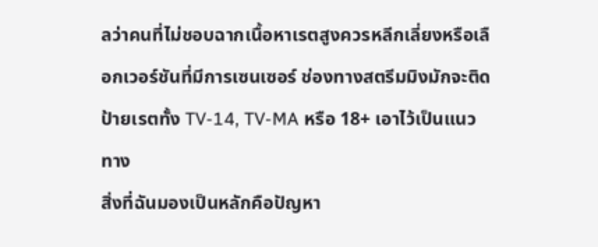ลว่าคนที่ไม่ชอบฉากเนื้อหาเรตสูงควรหลีกเลี่ยงหรือเลือกเวอร์ชันที่มีการเซนเซอร์ ช่องทางสตรีมมิงมักจะติดป้ายเรตทั้ง TV-14, TV-MA หรือ 18+ เอาไว้เป็นแนวทาง
สิ่งที่ฉันมองเป็นหลักคือปัญหา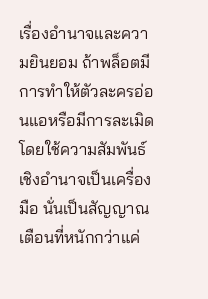เรื่องอำนาจและความยินยอม ถ้าพล็อตมีการทำให้ตัวละครอ่อนแอหรือมีการละเมิดโดยใช้ความสัมพันธ์เชิงอำนาจเป็นเครื่องมือ นั่นเป็นสัญญาณเตือนที่หนักกว่าแค่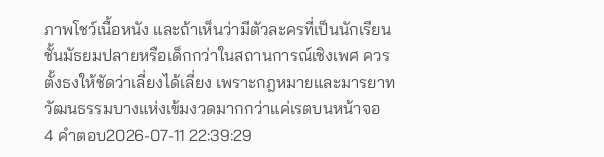ภาพโชว์เนื้อหนัง และถ้าเห็นว่ามีตัวละครที่เป็นนักเรียนชั้นมัธยมปลายหรือเด็กกว่าในสถานการณ์เชิงเพศ ควรตั้งธงให้ชัดว่าเลี่ยงได้เลี่ยง เพราะกฎหมายและมารยาทวัฒนธรรมบางแห่งเข้มงวดมากกว่าแค่เรตบนหน้าจอ
4 คำตอบ2026-07-11 22:39:29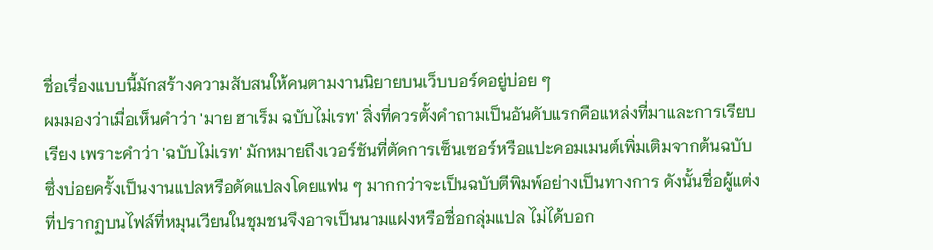ชื่อเรื่องแบบนี้มักสร้างความสับสนให้คนตามงานนิยายบนเว็บบอร์ดอยู่บ่อย ๆ
ผมมองว่าเมื่อเห็นคำว่า 'มาย ฮาเร็ม ฉบับไม่เรท' สิ่งที่ควรตั้งคำถามเป็นอันดับแรกคือแหล่งที่มาและการเรียบเรียง เพราะคำว่า 'ฉบับไม่เรท' มักหมายถึงเวอร์ชันที่ตัดการเซ็นเซอร์หรือแปะคอมเมนต์เพิ่มเติมจากต้นฉบับ ซึ่งบ่อยครั้งเป็นงานแปลหรือดัดแปลงโดยแฟน ๆ มากกว่าจะเป็นฉบับตีพิมพ์อย่างเป็นทางการ ดังนั้นชื่อผู้แต่งที่ปรากฏบนไฟล์ที่หมุนเวียนในชุมชนจึงอาจเป็นนามแฝงหรือชื่อกลุ่มแปล ไม่ได้บอก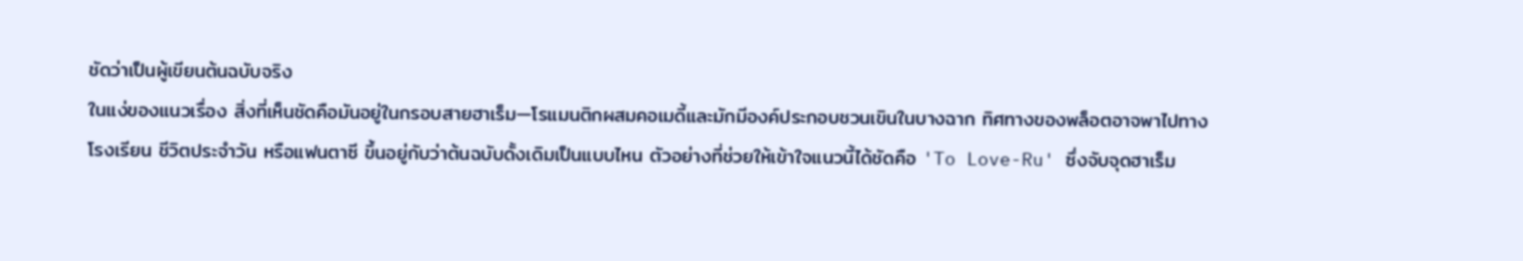ชัดว่าเป็นผู้เขียนต้นฉบับจริง
ในแง่ของแนวเรื่อง สิ่งที่เห็นชัดคือมันอยู่ในกรอบสายฮาเร็ม—โรแมนติกผสมคอเมดี้และมักมีองค์ประกอบชวนเขินในบางฉาก ทิศทางของพล็อตอาจพาไปทางโรงเรียน ชีวิตประจำวัน หรือแฟนตาซี ขึ้นอยู่กับว่าต้นฉบับดั้งเดิมเป็นแบบไหน ตัวอย่างที่ช่วยให้เข้าใจแนวนี้ได้ชัดคือ 'To Love-Ru' ซึ่งจับจุดฮาเร็ม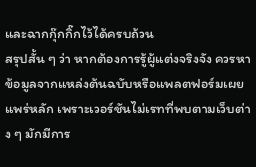และฉากกุ๊กกิ๊กไว้ได้ครบถ้วน
สรุปสั้น ๆ ว่า หากต้องการรู้ผู้แต่งจริงจัง ควรหาข้อมูลจากแหล่งต้นฉบับหรือแพลตฟอร์มเผยแพร่หลัก เพราะเวอร์ชันไม่เรทที่พบตามเว็บต่าง ๆ มักมีการ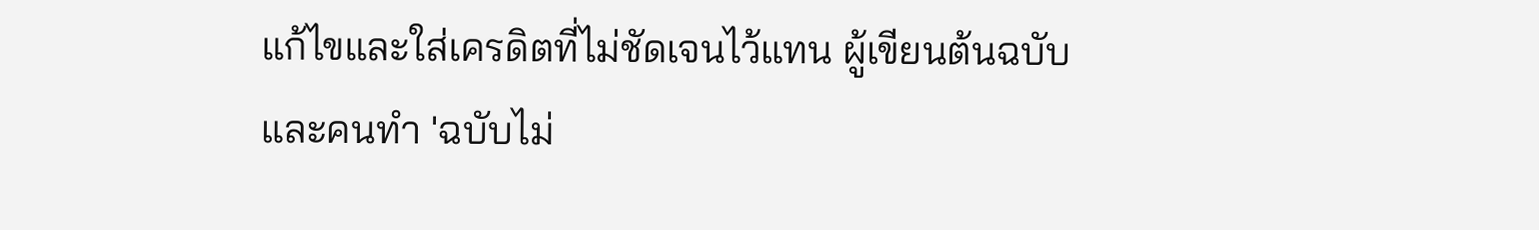แก้ไขและใส่เครดิตที่ไม่ชัดเจนไว้แทน ผู้เขียนต้นฉบับและคนทำ 'ฉบับไม่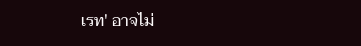เรท' อาจไม่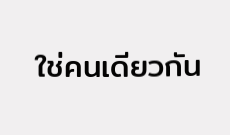ใช่คนเดียวกัน